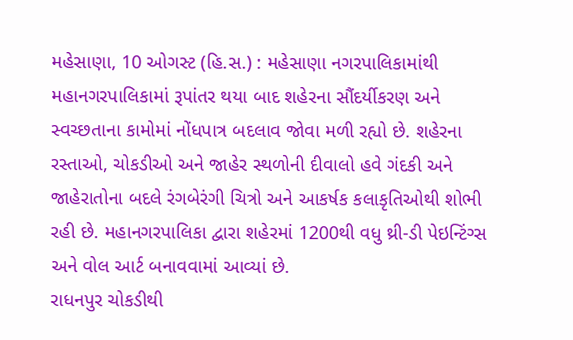મહેસાણા, 10 ઓગસ્ટ (હિ.સ.) : મહેસાણા નગરપાલિકામાંથી મહાનગરપાલિકામાં રૂપાંતર થયા બાદ શહેરના સૌંદર્યીકરણ અને સ્વચ્છતાના કામોમાં નોંધપાત્ર બદલાવ જોવા મળી રહ્યો છે. શહેરના રસ્તાઓ, ચોકડીઓ અને જાહેર સ્થળોની દીવાલો હવે ગંદકી અને જાહેરાતોના બદલે રંગબેરંગી ચિત્રો અને આકર્ષક કલાકૃતિઓથી શોભી રહી છે. મહાનગરપાલિકા દ્વારા શહેરમાં 1200થી વધુ થ્રી-ડી પેઇન્ટિંગ્સ અને વોલ આર્ટ બનાવવામાં આવ્યાં છે.
રાધનપુર ચોકડીથી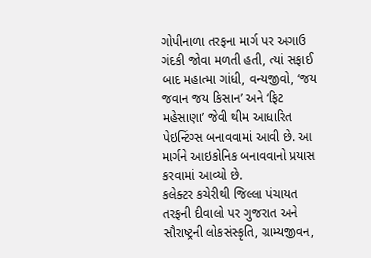ગોપીનાળા તરફના માર્ગ પર અગાઉ ગંદકી જોવા મળતી હતી, ત્યાં સફાઈ બાદ મહાત્મા ગાંધી, વન્યજીવો, ‘જય જવાન જય કિસાન’ અને ‘ફિટ મહેસાણા’ જેવી થીમ આધારિત પેઇન્ટિંગ્સ બનાવવામાં આવી છે. આ માર્ગને આઇકોનિક બનાવવાનો પ્રયાસ કરવામાં આવ્યો છે.
કલેક્ટર કચેરીથી જિલ્લા પંચાયત તરફની દીવાલો પર ગુજરાત અને સૌરાષ્ટ્રની લોકસંસ્કૃતિ, ગ્રામ્યજીવન,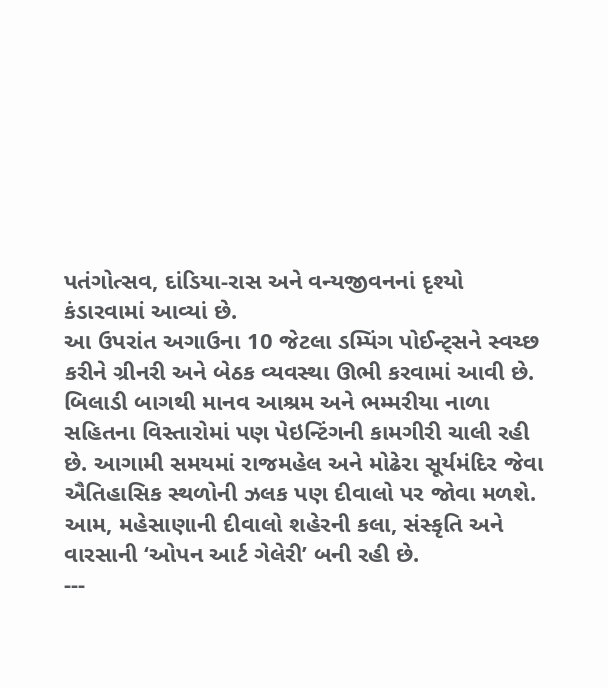પતંગોત્સવ, દાંડિયા-રાસ અને વન્યજીવનનાં દૃશ્યો કંડારવામાં આવ્યાં છે.
આ ઉપરાંત અગાઉના 10 જેટલા ડમ્પિંગ પોઈન્ટ્સને સ્વચ્છ કરીને ગ્રીનરી અને બેઠક વ્યવસ્થા ઊભી કરવામાં આવી છે. બિલાડી બાગથી માનવ આશ્રમ અને ભમ્મરીયા નાળા સહિતના વિસ્તારોમાં પણ પેઇન્ટિંગની કામગીરી ચાલી રહી છે. આગામી સમયમાં રાજમહેલ અને મોઢેરા સૂર્યમંદિર જેવા ઐતિહાસિક સ્થળોની ઝલક પણ દીવાલો પર જોવા મળશે. આમ, મહેસાણાની દીવાલો શહેરની કલા, સંસ્કૃતિ અને વારસાની ‘ઓપન આર્ટ ગેલેરી’ બની રહી છે.
---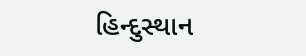હિન્દુસ્થાન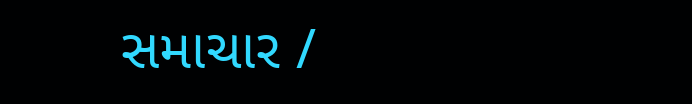સમાચાર /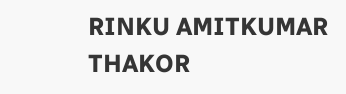RINKU AMITKUMAR THAKOR